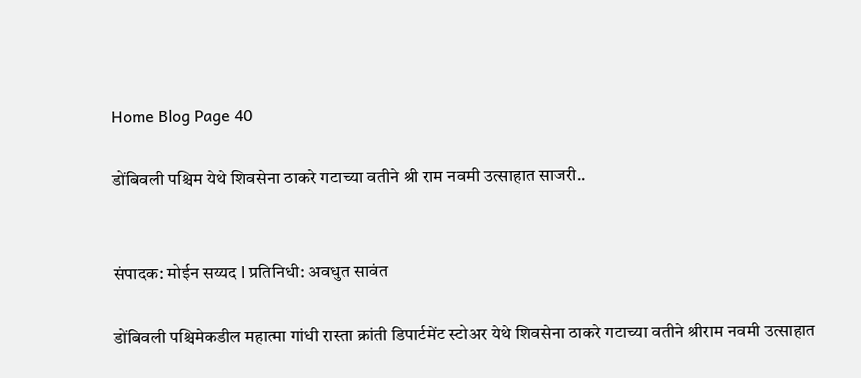Home Blog Page 40

डोंबिवली पश्चिम येथे शिवसेना ठाकरे गटाच्या वतीने श्री राम नवमी उत्साहात साजरी..


संपादक: मोईन सय्यद l प्रतिनिधी: अवधुत सावंत

डोंबिवली पश्चिमेकडील महात्मा गांधी रास्ता क्रांती डिपार्टमेंट स्टोअर येथे शिवसेना ठाकरे गटाच्या वतीने श्रीराम नवमी उत्साहात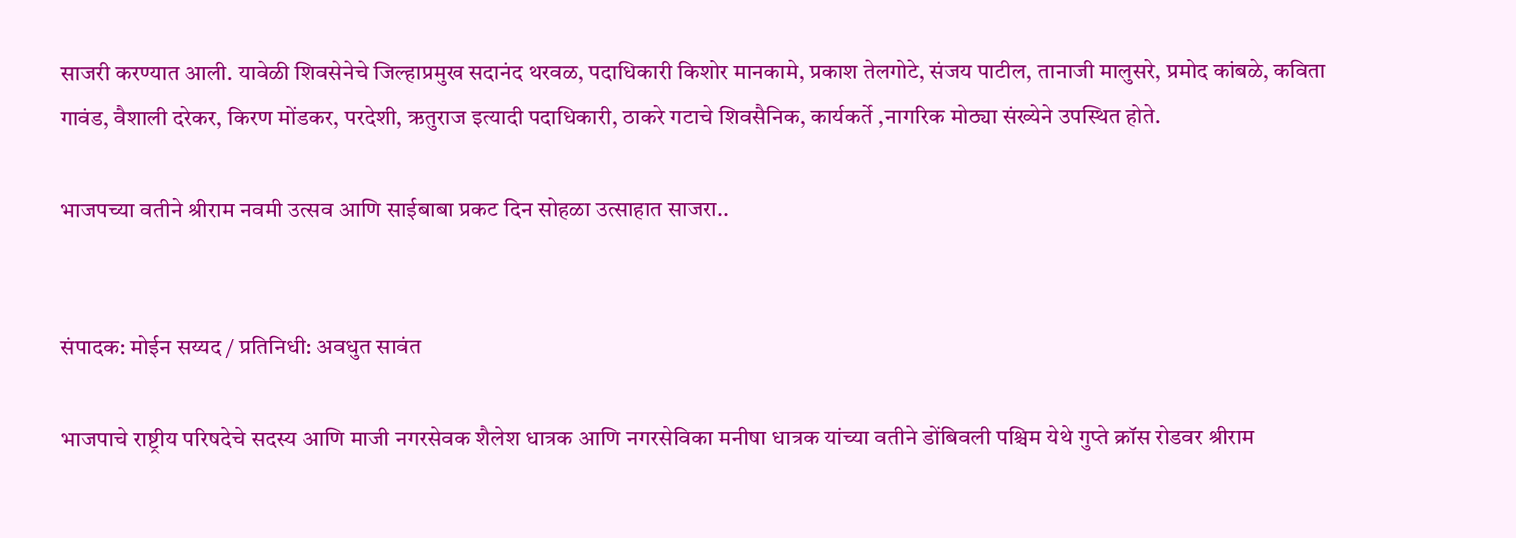साजरी करण्यात आली. यावेळी शिवसेनेचे जिल्हाप्रमुख सदानंद थरवळ, पदाधिकारी किशोर मानकामे, प्रकाश तेलगोटे, संजय पाटील, तानाजी मालुसरे, प्रमोद कांबळे, कविता गावंड, वैशाली दरेकर, किरण मोंडकर, परदेशी, ऋतुराज इत्यादी पदाधिकारी, ठाकरे गटाचे शिवसैनिक, कार्यकर्ते ,नागरिक मोठ्या संख्येने उपस्थित होते.

भाजपच्या वतीने श्रीराम नवमी उत्सव आणि साईबाबा प्रकट दिन सोहळा उत्साहात साजरा..


संपादक: मोईन सय्यद / प्रतिनिधी: अवधुत सावंत

भाजपाचे राष्ट्रीय परिषदेचे सदस्य आणि माजी नगरसेवक शैलेश धात्रक आणि नगरसेविका मनीषा धात्रक यांच्या वतीने डोंबिवली पश्चिम येथे गुप्ते क्रॉस रोडवर श्रीराम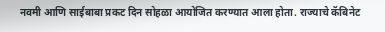नवमी आणि साईबाबा प्रकट दिन सोहळा आयोजित करण्यात आला होता. राज्याचे कॅबिनेट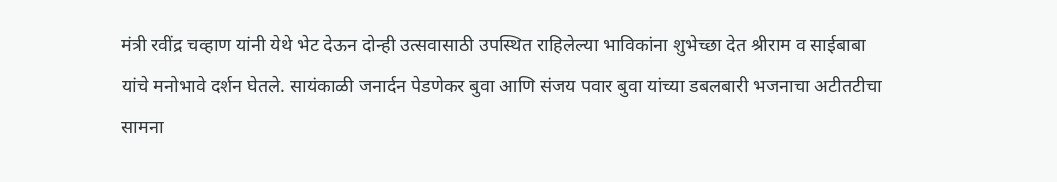मंत्री रवींद्र चव्हाण यांनी येथे भेट देऊन दोन्ही उत्सवासाठी उपस्थित राहिलेल्या भाविकांना शुभेच्छा देत श्रीराम व साईबाबा यांचे मनोभावे दर्शन घेतले. सायंकाळी जनार्दन पेडणेकर बुवा आणि संजय पवार बुवा यांच्या डबलबारी भजनाचा अटीतटीचा सामना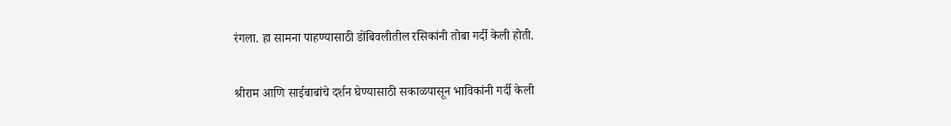रंगला. हा सामना पाहण्यासाठी डोंबिवलीतील रसिकांनी तोबा गर्दी केली होती.

श्रीराम आणि साईबाबांचे दर्शन घेण्यासाठी सकाळपासून भाविकांनी गर्दी केली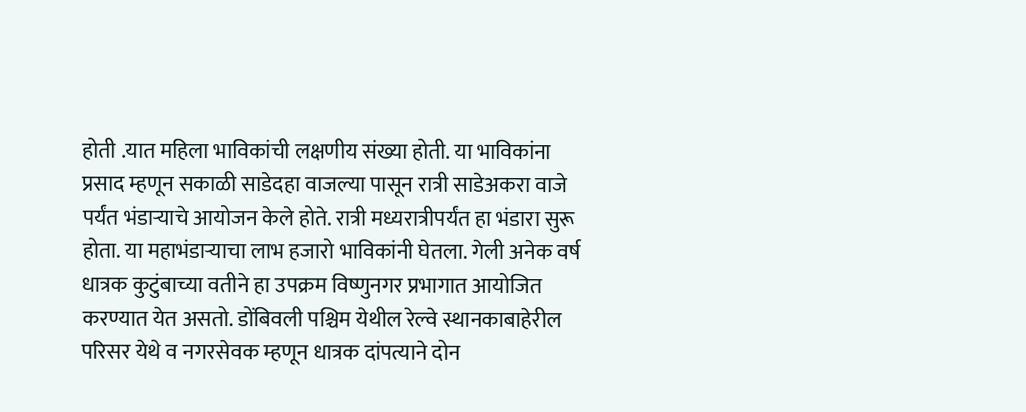होती .यात महिला भाविकांची लक्षणीय संख्या होती. या भाविकांना प्रसाद म्हणून सकाळी साडेदहा वाजल्या पासून रात्री साडेअकरा वाजे पर्यंत भंडाऱ्याचे आयोजन केले होते. रात्री मध्यरात्रीपर्यंत हा भंडारा सुरू होता. या महाभंडाऱ्याचा लाभ हजारो भाविकांनी घेतला. गेली अनेक वर्ष धात्रक कुटुंबाच्या वतीने हा उपक्रम विष्णुनगर प्रभागात आयोजित करण्यात येत असतो. डोंबिवली पश्चिम येथील रेल्वे स्थानकाबाहेरील परिसर येथे व नगरसेवक म्हणून धात्रक दांपत्याने दोन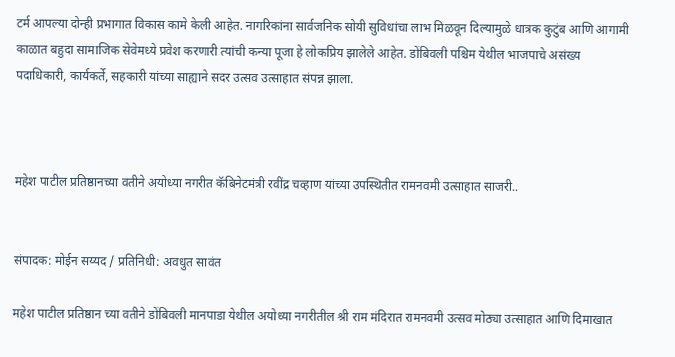टर्म आपल्या दोन्ही प्रभागात विकास कामे केली आहेत. नागरिकांना सार्वजनिक सोयी सुविधांचा लाभ मिळवून दिल्यामुळे धात्रक कुटुंब आणि आगामी काळात बहुदा सामाजिक सेवेमध्ये प्रवेश करणारी त्यांची कन्या पूजा हे लोकप्रिय झालेले आहेत. डोंबिवली पश्चिम येथील भाजपाचे असंख्य पदाधिकारी, कार्यकर्ते, सहकारी यांच्या साह्याने सदर उत्सव उत्साहात संपन्न झाला.



महेश पाटील प्रतिष्ठानच्या वतीने अयोध्या नगरीत कॅबिनेटमंत्री रवींद्र चव्हाण यांच्या उपस्थितीत रामनवमी उत्साहात साजरी..


संपादक: मोईन सय्यद / प्रतिनिधी: अवधुत सावंत

महेश पाटील प्रतिष्ठान च्या वतीने डोंबिवली मानपाडा येथील अयोध्या नगरीतील श्री राम मंदिरात रामनवमी उत्सव मोठ्या उत्साहात आणि दिमाखात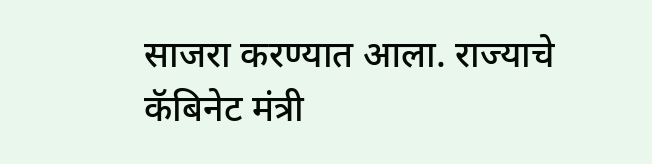साजरा करण्यात आला. राज्याचे कॅबिनेट मंत्री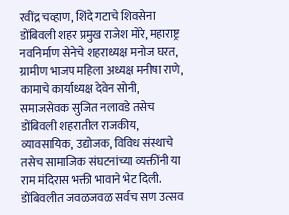रवींद्र चव्हाण, शिंदे गटाचे शिवसेना डोंबिवली शहर प्रमुख राजेश मोरे, महाराष्ट्र नवनिर्माण सेनेचे शहराध्यक्ष मनोज घरत, ग्रामीण भाजप महिला अध्यक्ष मनीषा राणे, कामाचे कार्याध्यक्ष देवेन सोनी, समाजसेवक सुजित नलावडे तसेच डोंबिवली शहरातील राजकीय, व्यावसायिक, उद्योजक, विविध संस्थाचे तसेच सामाजिक संघटनांच्या व्यक्तींनी या राम मंदिरास भक्ती भावाने भेट दिली. डोंबिवलीत जवळजवळ सर्वच सण उत्सव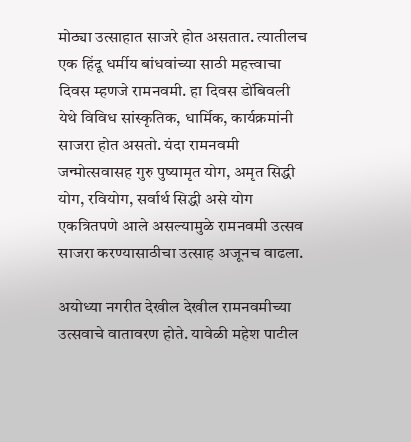मोठ्या उत्साहात साजरे होत असतात. त्यातीलच एक हिंदू धर्मीय बांधवांच्या साठी महत्त्वाचा दिवस म्हणजे रामनवमी. हा दिवस डोंबिवली येथे विविध सांस्कृतिक, धार्मिक, कार्यक्रमांनी साजरा होत असतो. यंदा रामनवमी जन्मोत्सवासह गुरु पुष्यामृत योग, अमृत सिद्धी योग, रवियोग, सर्वार्थ सिद्धी असे योग एकत्रितपणे आले असल्यामुळे रामनवमी उत्सव साजरा करण्यासाठीचा उत्साह अजूनच वाढला.

अयोध्या नगरीत देखील देखील रामनवमीच्या उत्सवाचे वातावरण होते. यावेळी महेश पाटील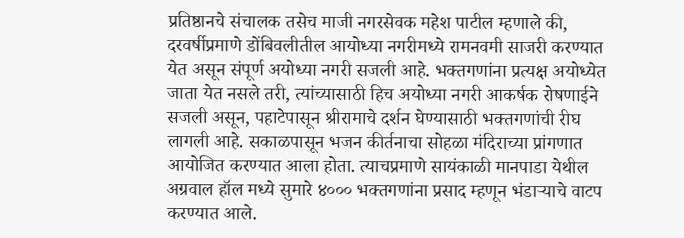प्रतिष्ठानचे संचालक तसेच माजी नगरसेवक महेश पाटील म्हणाले की, दरवर्षीप्रमाणे डोंबिवलीतील आयोध्या नगरीमध्ये रामनवमी साजरी करण्यात येत असून संपूर्ण अयोध्या नगरी सजली आहे. भक्तगणांना प्रत्यक्ष अयोध्येत जाता येत नसले तरी, त्यांच्यासाठी हिच अयोध्या नगरी आकर्षक रोषणाईने सजली असून, पहाटेपासून श्रीरामाचे दर्शन घेण्यासाठी भक्तगणांची रीघ लागली आहे. सकाळपासून भजन कीर्तनाचा सोहळा मंदिराच्या प्रांगणात आयोजित करण्यात आला होता. त्याचप्रमाणे सायंकाळी मानपाडा येथील अग्रवाल हॉल मध्ये सुमारे ४००० भक्तगणांना प्रसाद म्हणून भंडाऱ्याचे वाटप करण्यात आले.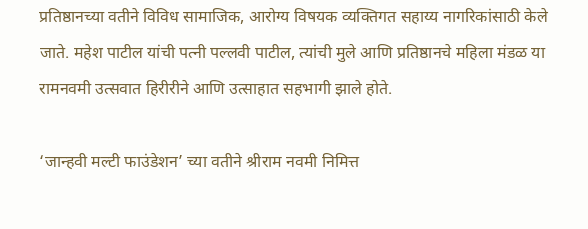प्रतिष्ठानच्या वतीने विविध सामाजिक, आरोग्य विषयक व्यक्तिगत सहाय्य नागरिकांसाठी केले जाते. महेश पाटील यांची पत्नी पल्लवी पाटील, त्यांची मुले आणि प्रतिष्ठानचे महिला मंडळ या रामनवमी उत्सवात हिरीरीने आणि उत्साहात सहभागी झाले होते.

‘जान्हवी मल्टी फाउंडेशन’ च्या वतीने श्रीराम नवमी निमित्त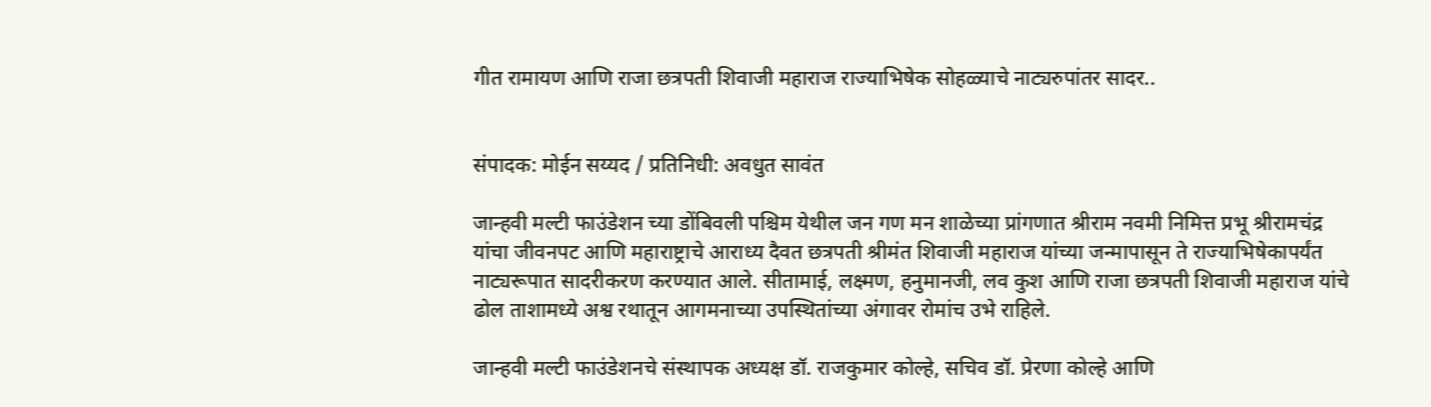गीत रामायण आणि राजा छत्रपती शिवाजी महाराज राज्याभिषेक सोहळ्याचे नाट्यरुपांतर सादर..


संपादक: मोईन सय्यद / प्रतिनिधी: अवधुत सावंत

जान्हवी मल्टी फाउंडेशन च्या डोंबिवली पश्चिम येथील जन गण मन शाळेच्या प्रांगणात श्रीराम नवमी निमित्त प्रभू श्रीरामचंद्र यांचा जीवनपट आणि महाराष्ट्राचे आराध्य दैवत छत्रपती श्रीमंत शिवाजी महाराज यांच्या जन्मापासून ते राज्याभिषेकापर्यंत नाट्यरूपात सादरीकरण करण्यात आले. सीतामाई, लक्ष्मण, हनुमानजी, लव कुश आणि राजा छत्रपती शिवाजी महाराज यांचे ढोल ताशामध्ये अश्व रथातून आगमनाच्या उपस्थितांच्या अंगावर रोमांच उभे राहिले.

जान्हवी मल्टी फाउंडेशनचे संस्थापक अध्यक्ष डॉ. राजकुमार कोल्हे, सचिव डॉ. प्रेरणा कोल्हे आणि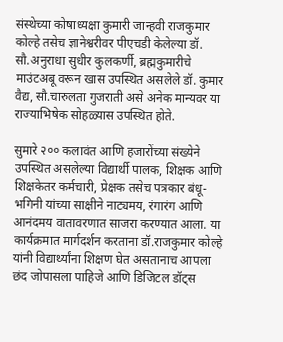संस्थेच्या कोषाध्यक्षा कुमारी जान्हवी राजकुमार कोल्हे तसेच ज्ञानेश्वरीवर पीएचडी केलेल्या डॉ. सौ.अनुराधा सुधीर कुलकर्णी, ब्रह्मकुमारीचे माउंटअबू वरून खास उपस्थित असलेले डॉ. कुमार वैद्य, सौ.चारुलता गुजराती असे अनेक मान्यवर या राज्याभिषेक सोहळ्यास उपस्थित होते.

सुमारे २०० कलावंत आणि हजारोंच्या संख्येने उपस्थित असलेल्या विद्यार्थी पालक, शिक्षक आणि शिक्षकेतर कर्मचारी, प्रेक्षक तसेच पत्रकार बंधू-भगिनी यांच्या साक्षीने नाट्यमय, रंगारंग आणि आनंदमय वातावरणात साजरा करण्यात आला. या कार्यक्रमात मार्गदर्शन करताना डॉ.राजकुमार कोल्हे यांनी विद्यार्थ्यांना शिक्षण घेत असतानाच आपला छंद जोपासला पाहिजे आणि डिजिटल डॉट्स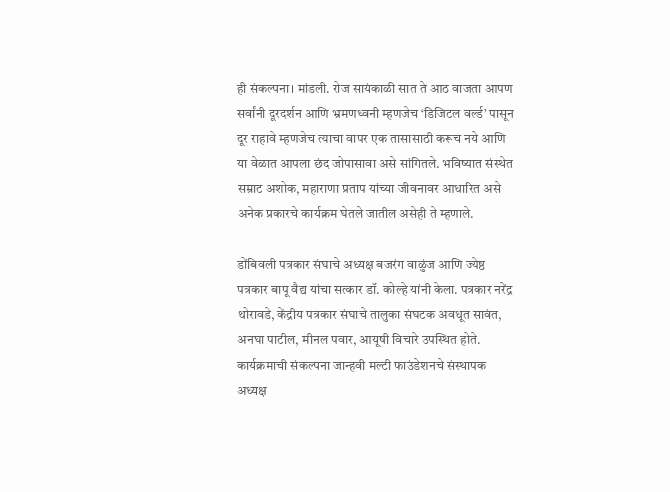ही संकल्पना। मांडली. रोज सायंकाळी सात ते आठ वाजता आपण सर्वांनी दूरदर्शन आणि भ्रमणध्वनी म्हणजेच ‘डिजिटल वर्ल्ड’ पासून दूर राहावे म्हणजेच त्याचा वापर एक तासासाठी करूच नये आणि या वेळात आपला छंद जोपासावा असे सांगितले. भविष्यात संस्थेत सम्राट अशोक, महाराणा प्रताप यांच्या जीवनावर आधारित असे अनेक प्रकारचे कार्यक्रम घेतले जातील असेही ते म्हणाले.

डोंबिवली पत्रकार संघाचे अध्यक्ष बजरंग वाळुंज आणि ज्येष्ठ पत्रकार बापू वैद्य यांचा सत्कार डॉ. कोल्हे यांनी केला. पत्रकार नरेंद्र थोरावडे, केंद्रीय पत्रकार संघाचे तालुका संघटक अवधूत सावंत, अनघा पाटील, मीनल पवार, आयूषी विचारे उपस्थित होते. कार्यक्रमाची संकल्पना जान्हवी मल्टी फाउंडेशनचे संस्थापक अध्यक्ष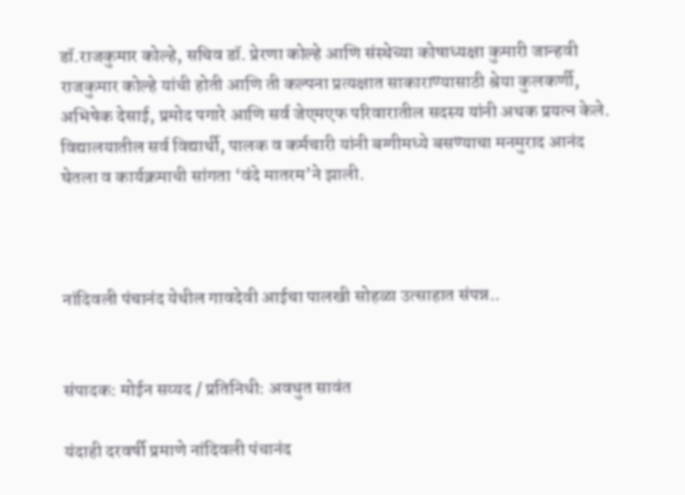डॉ.राजकुमार कोल्हे, सचिव डॉ. प्रेरणा कोल्हे आणि संस्थेच्या कोषाध्यक्षा कुमारी जान्हवी राजकुमार कोल्हे यांची होती आणि ती कल्पना प्रत्यक्षात साकाराण्यासाठी श्रेया कुलकर्णी, अभिषेक देसाई, प्रमोद पगारे आणि सर्व जेएमएफ परिवारातील सदस्य यांनी अथक प्रयत्न केले. विद्यालयातील सर्व विद्यार्थी, पालक व कर्मचारी यांनी बग्गीमध्ये बसण्याचा मनमुराद आनंद घेतला व कार्यक्रमाची सांगता ‘वंदे मातरम’ने झाली.



नांदिवली पंचानंद येथील गावदेवी आईचा पालखी सोहळा उत्साहात संपन्न..


संपादक: मोईन सय्यद / प्रतिनिधी: अवधुत सावंत

यंदाही दरवर्षी प्रमाणे नांदिवली पंचानंद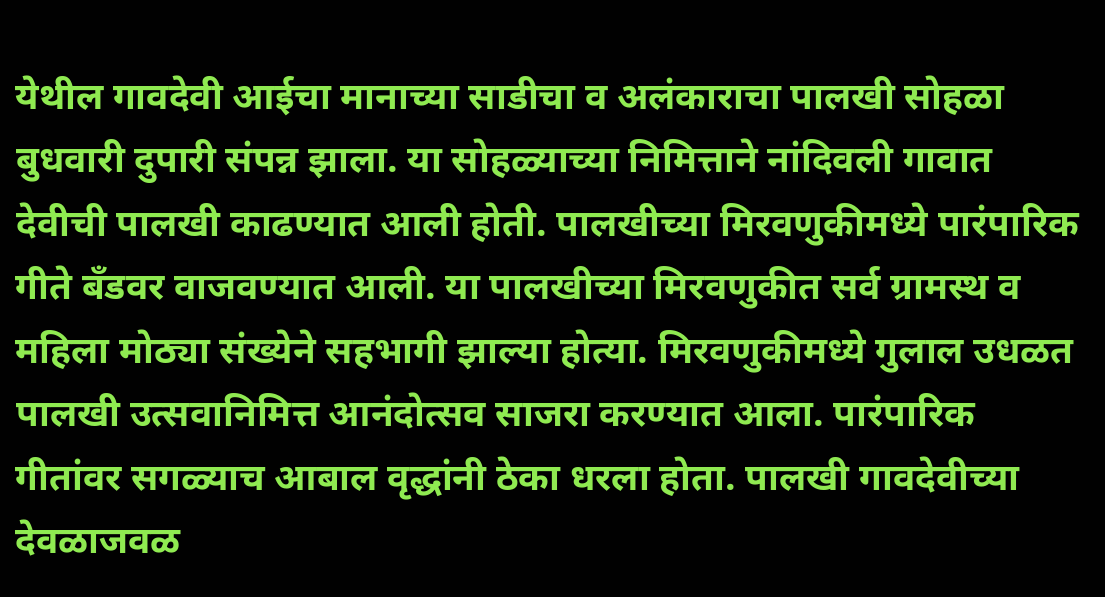येथील गावदेवी आईचा मानाच्या साडीचा व अलंकाराचा पालखी सोहळा बुधवारी दुपारी संपन्न झाला. या सोहळ्याच्या निमित्ताने नांदिवली गावात देवीची पालखी काढण्यात आली होती. पालखीच्या मिरवणुकीमध्ये पारंपारिक गीते बँडवर वाजवण्यात आली. या पालखीच्या मिरवणुकीत सर्व ग्रामस्थ व महिला मोठ्या संख्येने सहभागी झाल्या होत्या. मिरवणुकीमध्ये गुलाल उधळत पालखी उत्सवानिमित्त आनंदोत्सव साजरा करण्यात आला. पारंपारिक गीतांवर सगळ्याच आबाल वृद्धांनी ठेका धरला होता. पालखी गावदेवीच्या देवळाजवळ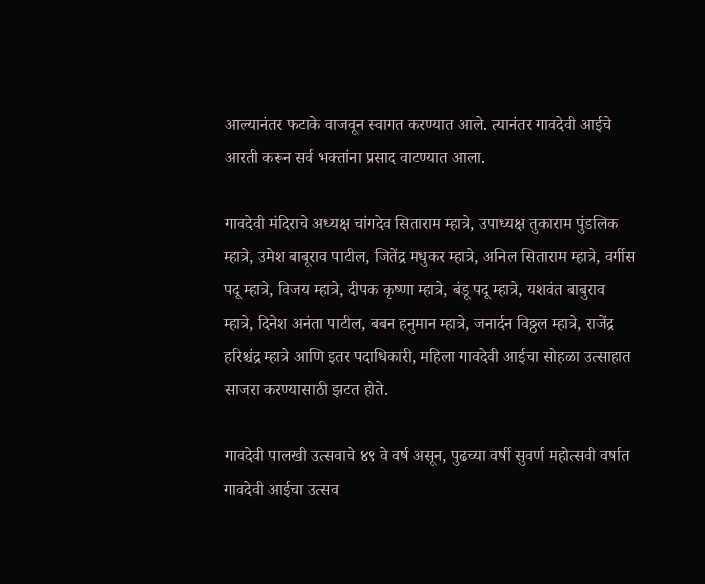आल्यानंतर फटाके वाजवून स्वागत करण्यात आले. त्यानंतर गावदेवी आईचे आरती करून सर्व भक्तांना प्रसाद वाटण्यात आला.

गावदेवी मंदिराचे अध्यक्ष चांगदेव सिताराम म्हात्रे, उपाध्यक्ष तुकाराम पुंडलिक म्हात्रे, उमेश बाबूराव पाटील, जितेंद्र मधुकर म्हात्रे, अनिल सिताराम म्हात्रे, वर्गीस पदू म्हात्रे, विजय म्हात्रे, दीपक कृष्णा म्हात्रे, बंडू पदू म्हात्रे, यशवंत बाबुराव म्हात्रे, दिनेश अनंता पाटील, बबन हनुमान म्हात्रे, जनार्दन विठ्ठल म्हात्रे, राजेंद्र हरिश्चंद्र म्हात्रे आणि इतर पदाधिकारी, महिला गावदेवी आईचा सोहळा उत्साहात साजरा करण्यासाठी झटत होते.

गावदेवी पालखी उत्सवाचे ४९ वे वर्ष असून, पुढच्या वर्षी सुवर्ण महोत्सवी वर्षात गावदेवी आईचा उत्सव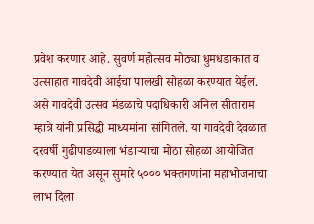प्रवेश करणार आहे. सुवर्ण महोत्सव मोठ्या धुमधडाकात व उत्साहात गावदेवी आईचा पालखी सोहळा करण्यात येईल. असे गावदेवी उत्सव मंडळाचे पदाधिकारी अनिल सीताराम म्हात्रे यांनी प्रसिद्धी माध्यमांना सांगितले. या गावदेवी देवळात दरवर्षी गुढीपाडव्याला भंडाऱ्याचा मोठा सोहळा आयोजित करण्यात येत असून सुमारे ५००० भक्तगणांना महाभोजनाचा लाभ दिला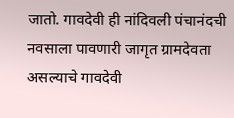जातो. गावदेवी ही नांदिवली पंचानंदची नवसाला पावणारी जागृत ग्रामदेवता असल्याचे गावदेवी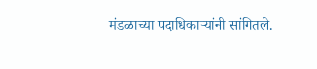मंडळाच्या पदाधिकाऱ्यांनी सांगितले.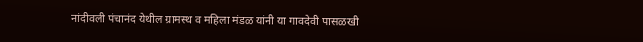नांदीवली पंचानंद येथील ग्रामस्थ व महिला मंडळ यांनी या गावदेवी पासळखी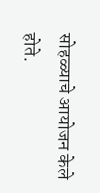सोहळ्याचे आयोजन केले होते.